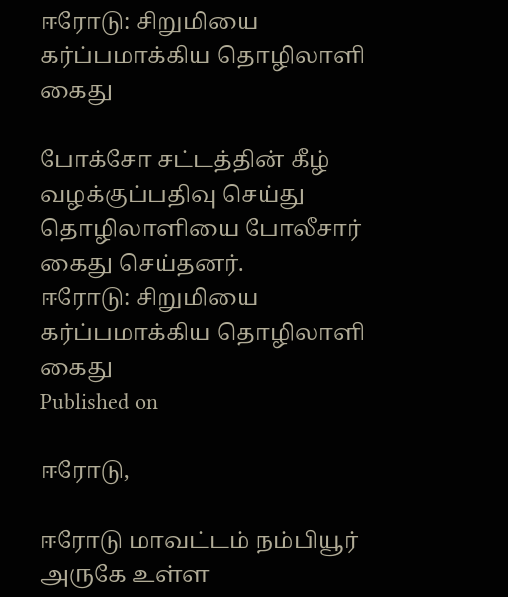ஈரோடு: சிறுமியை கர்ப்பமாக்கிய தொழிலாளி கைது

போக்சோ சட்டத்தின் கீழ் வழக்குப்பதிவு செய்து தொழிலாளியை போலீசார் கைது செய்தனர்.
ஈரோடு: சிறுமியை கர்ப்பமாக்கிய தொழிலாளி கைது
Published on

ஈரோடு,

ஈரோடு மாவட்டம் நம்பியூர் அருகே உள்ள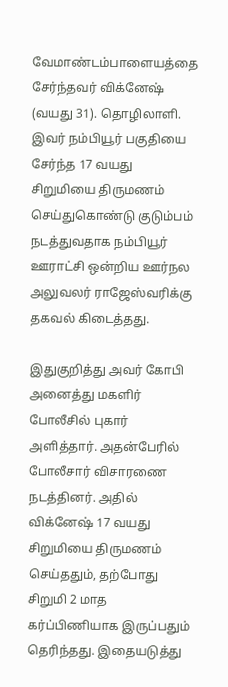வேமாண்டம்பாளையத்தை சேர்ந்தவர் விக்னேஷ் (வயது 31). தொழிலாளி. இவர் நம்பியூர் பகுதியை சேர்ந்த 17 வயது சிறுமியை திருமணம் செய்துகொண்டு குடும்பம் நடத்துவதாக நம்பியூர் ஊராட்சி ஒன்றிய ஊர்நல அலுவலர் ராஜேஸ்வரிக்கு தகவல் கிடைத்தது.

இதுகுறித்து அவர் கோபி அனைத்து மகளிர் போலீசில் புகார் அளித்தார். அதன்பேரில் போலீசார் விசாரணை நடத்தினர். அதில் விக்னேஷ் 17 வயது சிறுமியை திருமணம் செய்ததும், தற்போது சிறுமி 2 மாத கர்ப்பிணியாக இருப்பதும் தெரிந்தது. இதையடுத்து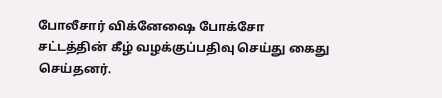போலீசார் விக்னேஷை போக்சோ சட்டத்தின் கீழ் வழக்குப்பதிவு செய்து கைது செய்தனர்.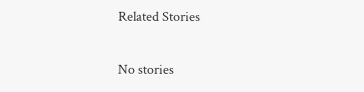Related Stories

No stories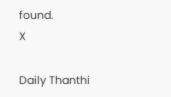found.
X

Daily Thanthi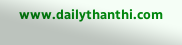www.dailythanthi.com